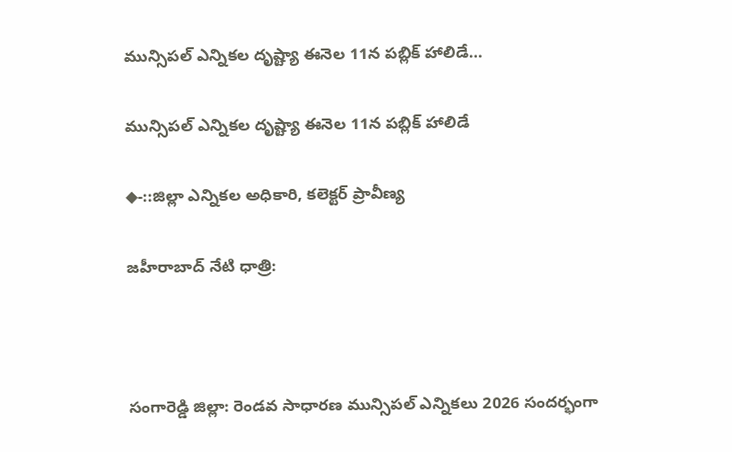మున్సిపల్ ఎన్నికల దృష్ట్యా ఈనెల 11న పబ్లిక్ హాలిడే…

మున్సిపల్ ఎన్నికల దృష్ట్యా ఈనెల 11న పబ్లిక్ హాలిడే

◆-::జిల్లా ఎన్నికల అధికారి, కలెక్టర్ ప్రావీణ్య

జహీరాబాద్ నేటి ధాత్రి:



సంగారెడ్డి జిల్లా: రెండవ సాధారణ మున్సిపల్ ఎన్నికలు 2026 సందర్భంగా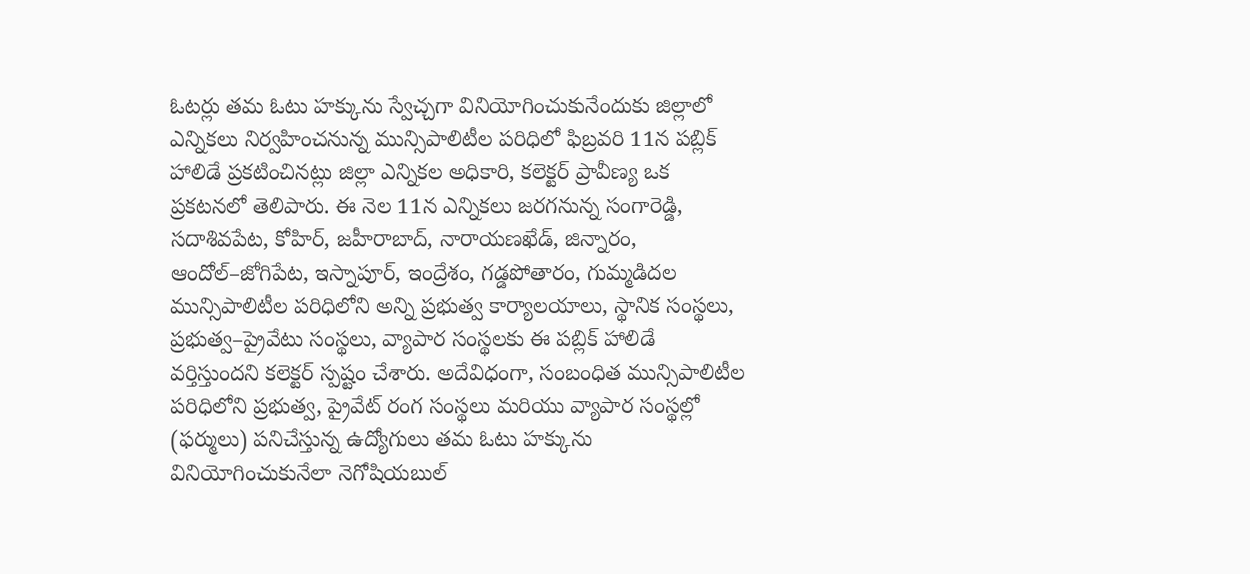ఓటర్లు తమ ఓటు హక్కును స్వేచ్చగా వినియోగించుకునేందుకు జిల్లాలో ఎన్నికలు నిర్వహించనున్న మున్సిపాలిటీల పరిధిలో ఫిబ్రవరి 11న పబ్లిక్ హాలిడే ప్రకటించినట్లు జిల్లా ఎన్నికల అధికారి, కలెక్టర్ ప్రావీణ్య ఒక ప్రకటనలో తెలిపారు. ఈ నెల 11న ఎన్నికలు జరగనున్న సంగారెడ్డి, సదాశివపేట, కోహిర్, జహీరాబాద్, నారాయణఖేడ్, జిన్నారం, ఆందోల్–జోగిపేట, ఇస్నాపూర్, ఇంద్రేశం, గడ్డపోతారం, గుమ్మడిదల మున్సిపాలిటీల పరిధిలోని అన్ని ప్రభుత్వ కార్యాలయాలు, స్థానిక సంస్థలు, ప్రభుత్వ–ప్రైవేటు సంస్థలు, వ్యాపార సంస్థలకు ఈ పబ్లిక్ హాలిడే వర్తిస్తుందని కలెక్టర్ స్పష్టం చేశారు. అదేవిధంగా, సంబంధిత మున్సిపాలిటీల పరిధిలోని ప్రభుత్వ, ప్రైవేట్ రంగ సంస్థలు మరియు వ్యాపార సంస్థల్లో (ఫర్ములు) పనిచేస్తున్న ఉద్యోగులు తమ ఓటు హక్కును వినియోగించుకునేలా నెగోషియబుల్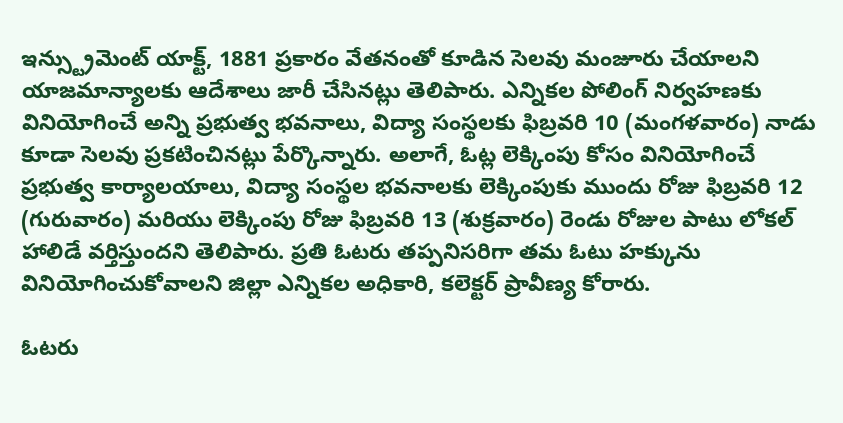ఇన్స్ట్రుమెంట్ యాక్ట్, 1881 ప్రకారం వేతనంతో కూడిన సెలవు మంజూరు చేయాలని యాజమాన్యాలకు ఆదేశాలు జారీ చేసినట్లు తెలిపారు. ఎన్నికల పోలింగ్ నిర్వహణకు వినియోగించే అన్ని ప్రభుత్వ భవనాలు, విద్యా సంస్థలకు ఫిబ్రవరి 10 (మంగళవారం) నాడు కూడా సెలవు ప్రకటించినట్లు పేర్కొన్నారు. అలాగే, ఓట్ల లెక్కింపు కోసం వినియోగించే ప్రభుత్వ కార్యాలయాలు, విద్యా సంస్థల భవనాలకు లెక్కింపుకు ముందు రోజు ఫిబ్రవరి 12 (గురువారం) మరియు లెక్కింపు రోజు ఫిబ్రవరి 13 (శుక్రవారం) రెండు రోజుల పాటు లోకల్ హాలిడే వర్తిస్తుందని తెలిపారు. ప్రతి ఓటరు తప్పనిసరిగా తమ ఓటు హక్కును వినియోగించుకోవాలని జిల్లా ఎన్నికల అధికారి, కలెక్టర్ ప్రావీణ్య కోరారు.

ఓటరు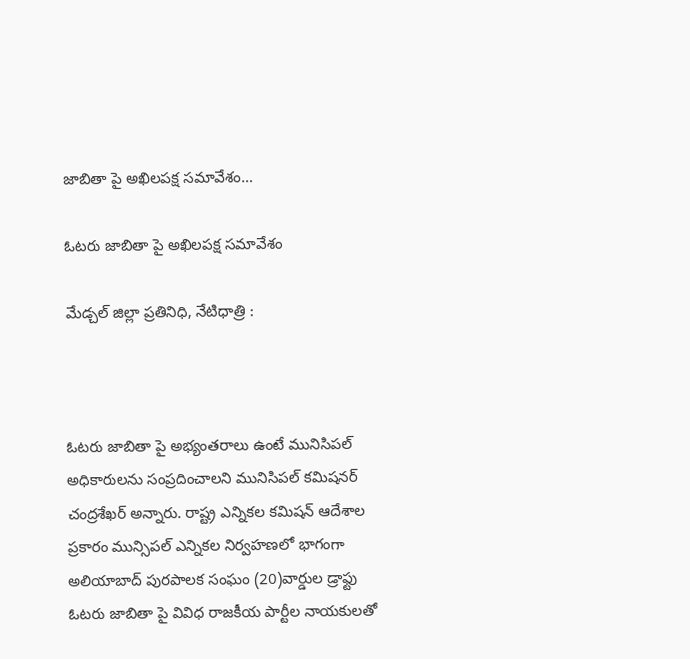జాబితా పై అఖిలపక్ష సమావేశం…

ఓటరు జాబితా పై అఖిలపక్ష సమావేశం

మేడ్చల్ జిల్లా ప్రతినిధి, నేటిధాత్రి :



ఓటరు జాబితా పై అభ్యంతరాలు ఉంటే మునిసిపల్ అధికారులను సంప్రదించాలని మునిసిపల్ కమిషనర్ చంద్రశేఖర్ అన్నారు. రాష్ట్ర ఎన్నికల కమిషన్ ఆదేశాల ప్రకారం మున్సిపల్ ఎన్నికల నిర్వహణలో భాగంగా అలియాబాద్ పురపాలక సంఘం (20)వార్డుల డ్రాఫ్టు ఓటరు జాబితా పై వివిధ రాజకీయ పార్టీల నాయకులతో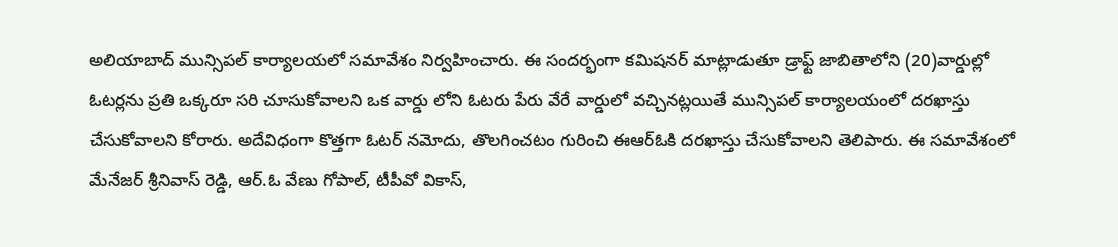అలియాబాద్ మున్సిపల్ కార్యాలయలో సమావేశం నిర్వహించారు. ఈ సందర్భంగా కమిషనర్ మాట్లాడుతూ డ్రాఫ్ట్ జాబితాలోని (20)వార్డుల్లో ఓటర్లను ప్రతి ఒక్కరూ సరి చూసుకోవాలని ఒక వార్డు లోని ఓటరు పేరు వేరే వార్డులో వచ్చినట్లయితే మున్సిపల్ కార్యాలయంలో దరఖాస్తు చేసుకోవాలని కోరారు. అదేవిధంగా కొత్తగా ఓటర్ నమోదు, తొలగించటం గురించి ఈఆర్ఓకి దరఖాస్తు చేసుకోవాలని తెలిపారు. ఈ సమావేశంలో మేనేజర్ శ్రీనివాస్ రెడ్డి, ఆర్.ఓ వేణు గోపాల్, టీపీవో వికాస్,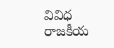వివిధ రాజకీయ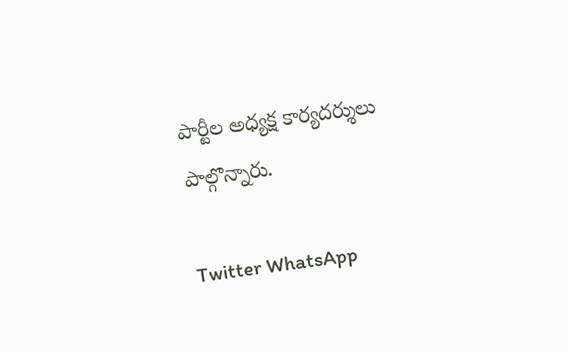పార్టీల అధ్యక్ష కార్యదర్శులు పాల్గొన్నారు.

Twitter WhatsApp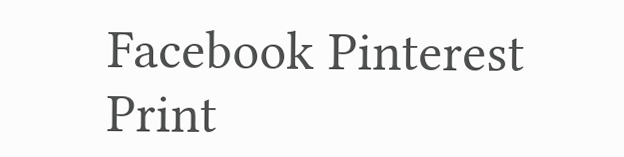Facebook Pinterest Print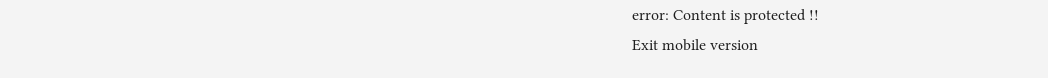error: Content is protected !!
Exit mobile version